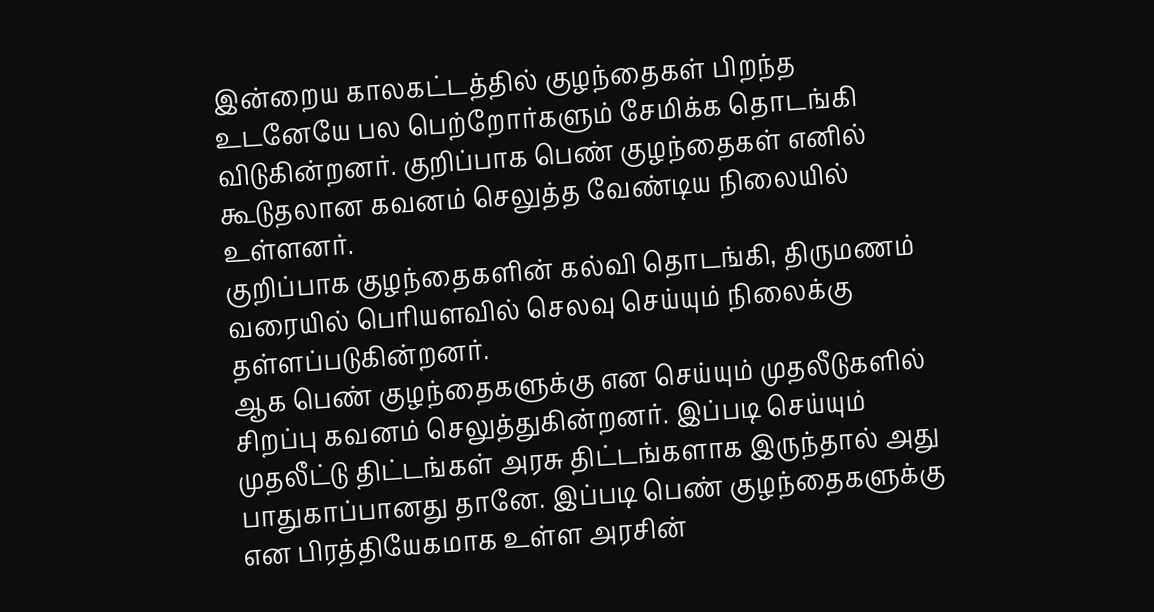இன்றைய காலகட்டத்தில் குழந்தைகள் பிறந்த உடனேயே பல பெற்றோர்களும் சேமிக்க தொடங்கி விடுகின்றனர். குறிப்பாக பெண் குழந்தைகள் எனில் கூடுதலான கவனம் செலுத்த வேண்டிய நிலையில் உள்ளனர்.
குறிப்பாக குழந்தைகளின் கல்வி தொடங்கி, திருமணம் வரையில் பெரியளவில் செலவு செய்யும் நிலைக்கு தள்ளப்படுகின்றனர்.
ஆக பெண் குழந்தைகளுக்கு என செய்யும் முதலீடுகளில் சிறப்பு கவனம் செலுத்துகின்றனர். இப்படி செய்யும் முதலீட்டு திட்டங்கள் அரசு திட்டங்களாக இருந்தால் அது பாதுகாப்பானது தானே. இப்படி பெண் குழந்தைகளுக்கு என பிரத்தியேகமாக உள்ள அரசின்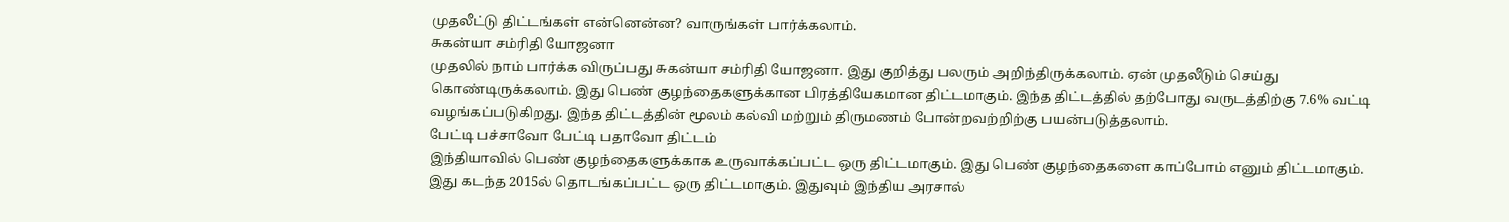முதலீட்டு திட்டங்கள் என்னென்ன? வாருங்கள் பார்க்கலாம்.
சுகன்யா சம்ரிதி யோஜனா
முதலில் நாம் பார்க்க விருப்பது சுகன்யா சம்ரிதி யோஜனா. இது குறித்து பலரும் அறிந்திருக்கலாம். ஏன் முதலீடும் செய்து கொண்டிருக்கலாம். இது பெண் குழந்தைகளுக்கான பிரத்தியேகமான திட்டமாகும். இந்த திட்டத்தில் தற்போது வருடத்திற்கு 7.6% வட்டி வழங்கப்படுகிறது. இந்த திட்டத்தின் மூலம் கல்வி மற்றும் திருமணம் போன்றவற்றிற்கு பயன்படுத்தலாம்.
பேட்டி பச்சாவோ பேட்டி பதாவோ திட்டம்
இந்தியாவில் பெண் குழந்தைகளுக்காக உருவாக்கப்பட்ட ஒரு திட்டமாகும். இது பெண் குழந்தைகளை காப்போம் எனும் திட்டமாகும். இது கடந்த 2015ல் தொடங்கப்பட்ட ஒரு திட்டமாகும். இதுவும் இந்திய அரசால்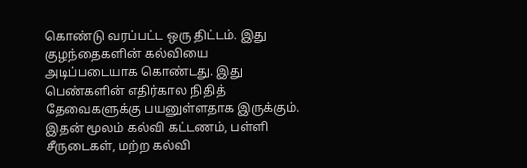கொண்டு வரப்பட்ட ஒரு திட்டம். இது குழந்தைகளின் கல்வியை அடிப்படையாக கொண்டது. இது பெண்களின் எதிர்கால நிதித் தேவைகளுக்கு பயனுள்ளதாக இருக்கும். இதன் மூலம் கல்வி கட்டணம், பள்ளி சீருடைகள், மற்ற கல்வி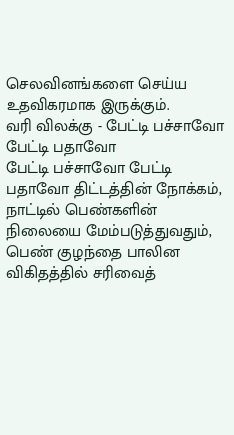செலவினங்களை செய்ய உதவிகரமாக இருக்கும்.
வரி விலக்கு - பேட்டி பச்சாவோ பேட்டி பதாவோ
பேட்டி பச்சாவோ பேட்டி பதாவோ திட்டத்தின் நோக்கம், நாட்டில் பெண்களின் நிலையை மேம்படுத்துவதும், பெண் குழந்தை பாலின விகிதத்தில் சரிவைத்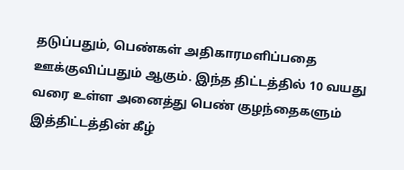தடுப்பதும், பெண்கள் அதிகாரமளிப்பதை ஊக்குவிப்பதும் ஆகும். இந்த திட்டத்தில் 10 வயது வரை உள்ள அனைத்து பெண் குழந்தைகளும் இத்திட்டத்தின் கீழ்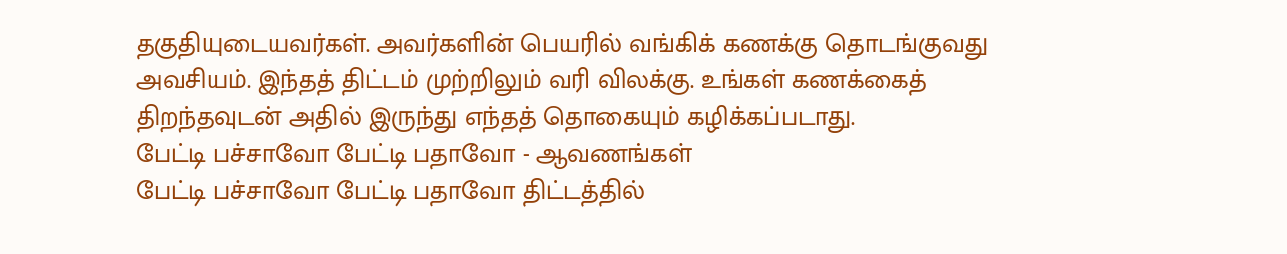தகுதியுடையவர்கள். அவர்களின் பெயரில் வங்கிக் கணக்கு தொடங்குவது அவசியம். இந்தத் திட்டம் முற்றிலும் வரி விலக்கு. உங்கள் கணக்கைத் திறந்தவுடன் அதில் இருந்து எந்தத் தொகையும் கழிக்கப்படாது.
பேட்டி பச்சாவோ பேட்டி பதாவோ - ஆவணங்கள்
பேட்டி பச்சாவோ பேட்டி பதாவோ திட்டத்தில்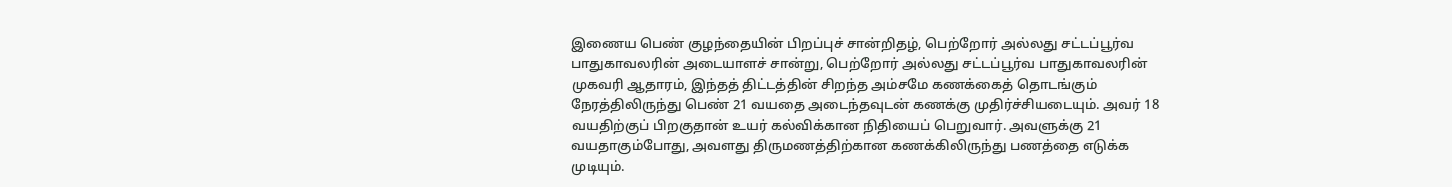இணைய பெண் குழந்தையின் பிறப்புச் சான்றிதழ், பெற்றோர் அல்லது சட்டப்பூர்வ பாதுகாவலரின் அடையாளச் சான்று, பெற்றோர் அல்லது சட்டப்பூர்வ பாதுகாவலரின் முகவரி ஆதாரம், இந்தத் திட்டத்தின் சிறந்த அம்சமே கணக்கைத் தொடங்கும் நேரத்திலிருந்து பெண் 21 வயதை அடைந்தவுடன் கணக்கு முதிர்ச்சியடையும். அவர் 18 வயதிற்குப் பிறகுதான் உயர் கல்விக்கான நிதியைப் பெறுவார். அவளுக்கு 21 வயதாகும்போது, அவளது திருமணத்திற்கான கணக்கிலிருந்து பணத்தை எடுக்க முடியும்.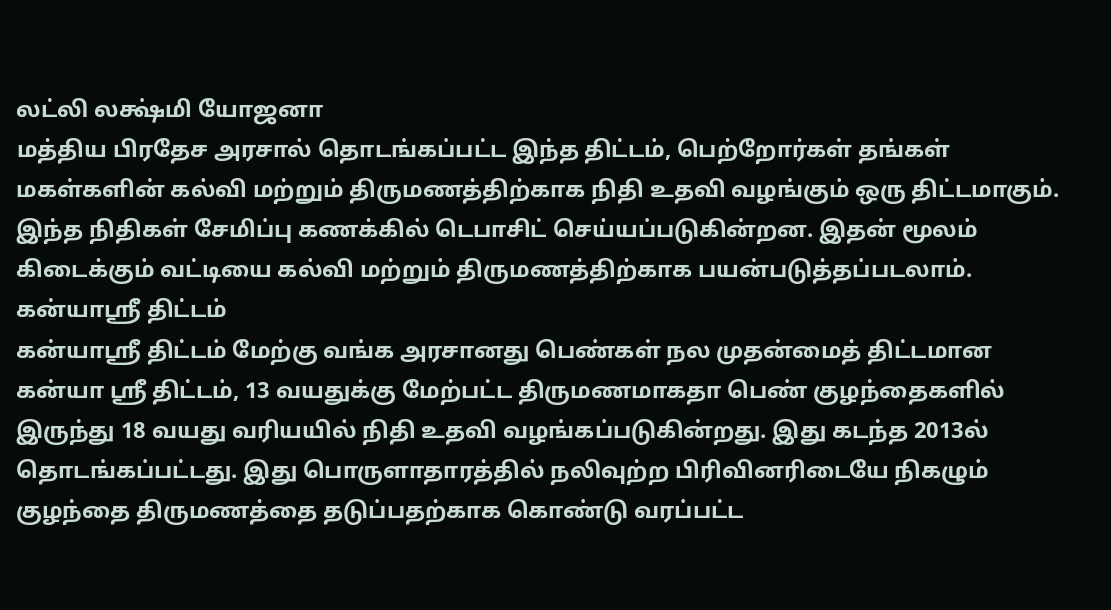லட்லி லக்ஷ்மி யோஜனா
மத்திய பிரதேச அரசால் தொடங்கப்பட்ட இந்த திட்டம், பெற்றோர்கள் தங்கள் மகள்களின் கல்வி மற்றும் திருமணத்திற்காக நிதி உதவி வழங்கும் ஒரு திட்டமாகும். இந்த நிதிகள் சேமிப்பு கணக்கில் டெபாசிட் செய்யப்படுகின்றன. இதன் மூலம் கிடைக்கும் வட்டியை கல்வி மற்றும் திருமணத்திற்காக பயன்படுத்தப்படலாம்.
கன்யாஸ்ரீ திட்டம்
கன்யாஸ்ரீ திட்டம் மேற்கு வங்க அரசானது பெண்கள் நல முதன்மைத் திட்டமான கன்யா ஸ்ரீ திட்டம், 13 வயதுக்கு மேற்பட்ட திருமணமாகதா பெண் குழந்தைகளில் இருந்து 18 வயது வரியயில் நிதி உதவி வழங்கப்படுகின்றது. இது கடந்த 2013ல் தொடங்கப்பட்டது. இது பொருளாதாரத்தில் நலிவுற்ற பிரிவினரிடையே நிகழும் குழந்தை திருமணத்தை தடுப்பதற்காக கொண்டு வரப்பட்ட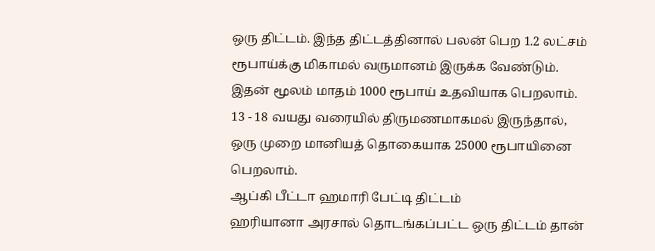ஒரு திட்டம். இந்த திட்டத்தினால் பலன் பெற 1.2 லட்சம் ரூபாய்க்கு மிகாமல் வருமானம் இருக்க வேண்டும். இதன் மூலம் மாதம் 1000 ரூபாய் உதவியாக பெறலாம். 13 - 18 வயது வரையில் திருமணமாகமல் இருந்தால், ஒரு முறை மானியத் தொகையாக 25000 ரூபாயினை பெறலாம்.
ஆப்கி பீட்டா ஹமாரி பேட்டி திட்டம்
ஹரியானா அரசால் தொடங்கப்பட்ட ஒரு திட்டம் தான்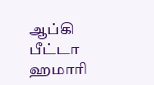ஆப்கி பீட்டா ஹமாரி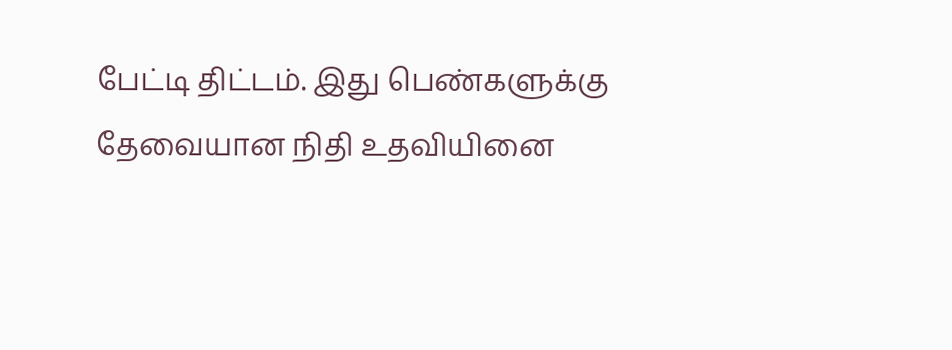பேட்டி திட்டம். இது பெண்களுக்கு தேவையான நிதி உதவியினை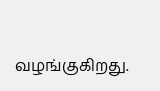வழங்குகிறது.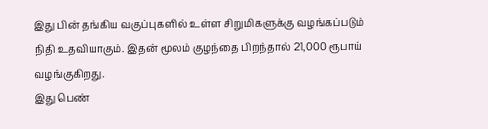இது பின் தங்கிய வகுப்புகளில் உள்ள சிறுமிகளுக்கு வழங்கப்படும் நிதி உதவியாகும். இதன் மூலம் குழந்தை பிறந்தால் 21,000 ரூபாய் வழங்குகிறது.
இது பெண்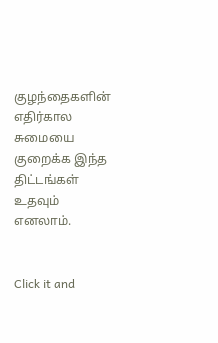குழந்தைகளின் எதிர்கால சுமையை குறைக்க இந்த திட்டங்கள் உதவும் எனலாம்.


Click it and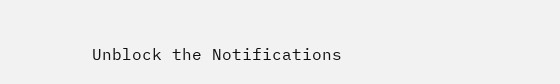Unblock the Notifications